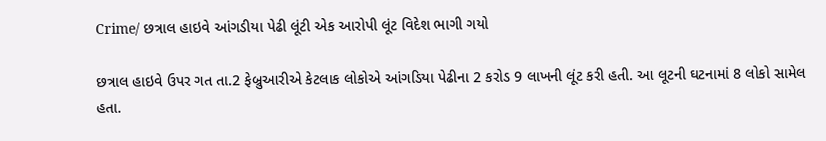Crime/ છત્રાલ હાઇવે આંગડીયા પેઢી લૂંટી એક આરોપી લૂંટ વિદેશ ભાગી ગયો

છત્રાલ હાઇવે ઉપર ગત તા.2 ફેબ્રુઆરીએ કેટલાક લોકોએ આંગડિયા પેઢીના 2 કરોડ 9 લાખની લૂંટ કરી હતી. આ લૂટની ઘટનામાં 8 લોકો સામેલ હતા.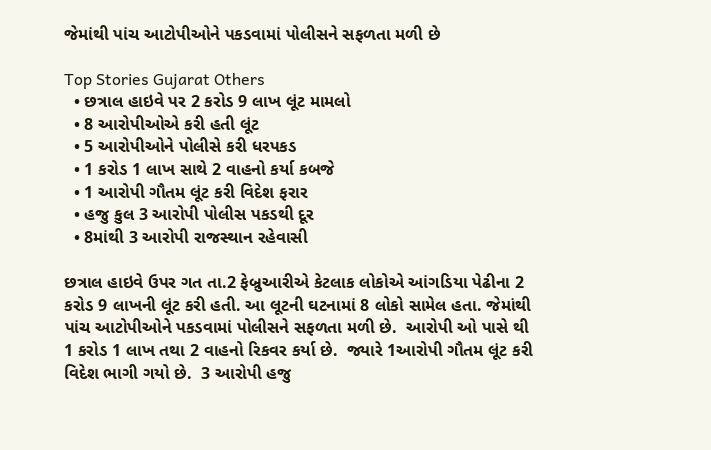જેમાંથી પાંચ આટોપીઓને પકડવામાં પોલીસને સફળતા મળી છે

Top Stories Gujarat Others
  • છત્રાલ હાઇવે પર 2 કરોડ 9 લાખ લૂંટ મામલો
  • 8 આરોપીઓએ કરી હતી લૂંટ
  • 5 આરોપીઓને પોલીસે કરી ધરપકડ
  • 1 કરોડ 1 લાખ સાથે 2 વાહનો કર્યા કબજે
  • 1 આરોપી ગૌતમ લૂંટ કરી વિદેશ ફરાર
  • હજુ કુલ 3 આરોપી પોલીસ પકડથી દૂર
  • 8માંથી 3 આરોપી રાજસ્થાન રહેવાસી

છત્રાલ હાઇવે ઉપર ગત તા.2 ફેબ્રુઆરીએ કેટલાક લોકોએ આંગડિયા પેઢીના 2 કરોડ 9 લાખની લૂંટ કરી હતી. આ લૂટની ઘટનામાં 8 લોકો સામેલ હતા. જેમાંથી પાંચ આટોપીઓને પકડવામાં પોલીસને સફળતા મળી છે.  આરોપી ઓ પાસે થી 1 કરોડ 1 લાખ તથા 2 વાહનો રિકવર કર્યા છે.  જ્યારે 1આરોપી ગૌતમ લૂંટ કરી વિદેશ ભાગી ગયો છે.  3 આરોપી હજુ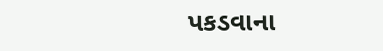પકડવાના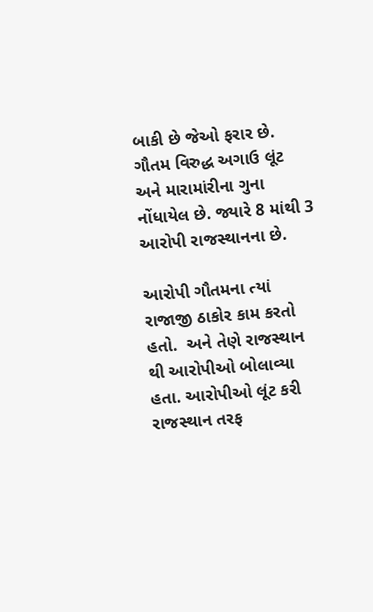બાકી છે જેઓ ફરાર છે.  ગૌતમ વિરુદ્ધ અગાઉ લૂંટ અને મારામાંરીના ગુના નોંધાયેલ છે. જ્યારે 8 માંથી 3 આરોપી રાજસ્થાનના છે.

આરોપી ગૌતમના ત્યાં રાજાજી ઠાકોર કામ કરતો હતો.  અને તેણે રાજસ્થાન થી આરોપીઓ બોલાવ્યા હતા. આરોપીઓ લૂંટ કરી રાજસ્થાન તરફ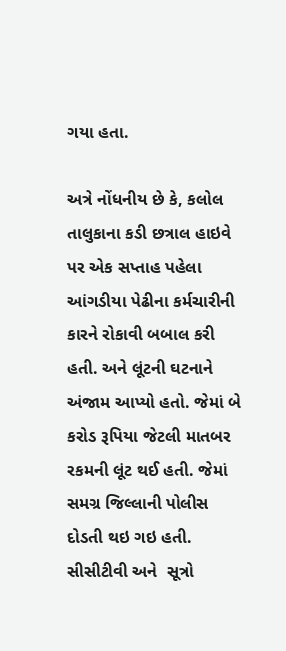ગયા હતા.

અત્રે નોંધનીય છે કે, કલોલ તાલુકાના કડી છત્રાલ હાઇવે પર એક સપ્તાહ પહેલા આંગડીયા પેઢીના કર્મચારીની કારને રોકાવી બબાલ કરી હતી. અને લૂંટની ઘટનાને અંજામ આપ્યો હતો. જેમાં બે કરોડ રૂપિયા જેટલી માતબર રકમની લૂંટ થઈ હતી. જેમાં સમગ્ર જિલ્લાની પોલીસ દોડતી થઇ ગઇ હતી. સીસીટીવી અને  સૂત્રો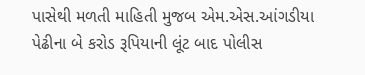પાસેથી મળતી માહિતી મુજબ એમ.એસ.આંગડીયા પેઢીના બે કરોડ રૂપિયાની લૂંટ બાદ પોલીસ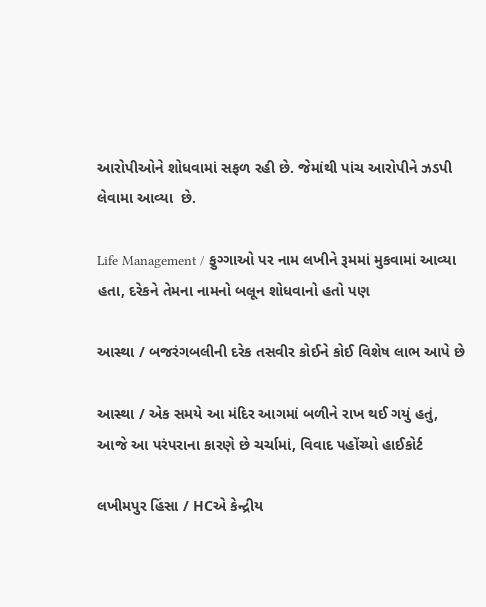આરોપીઓને શોધવામાં સફળ રહી છે. જેમાંથી પાંચ આરોપીને ઝડપી લેવામા આવ્યા  છે.

Life Management / ફુગ્ગાઓ પર નામ લખીને રૂમમાં મુકવામાં આવ્યા હતા, દરેકને તેમના નામનો બલૂન શોધવાનો હતો પણ

આસ્થા / બજરંગબલીની દરેક તસવીર કોઈને કોઈ વિશેષ લાભ આપે છે

આસ્થા / એક સમયે આ મંદિર આગમાં બળીને રાખ થઈ ગયું હતું, આજે આ પરંપરાના કારણે છે ચર્ચામાં, વિવાદ પહોંચ્યો હાઈકોર્ટ

લખીમપુર હિંસા / HCએ કેન્દ્રીય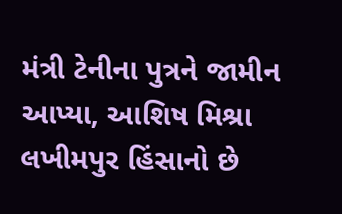મંત્રી ટેનીના પુત્રને જામીન આપ્યા, આશિષ મિશ્રા લખીમપુર હિંસાનો છે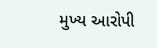મુખ્ય આરોપી